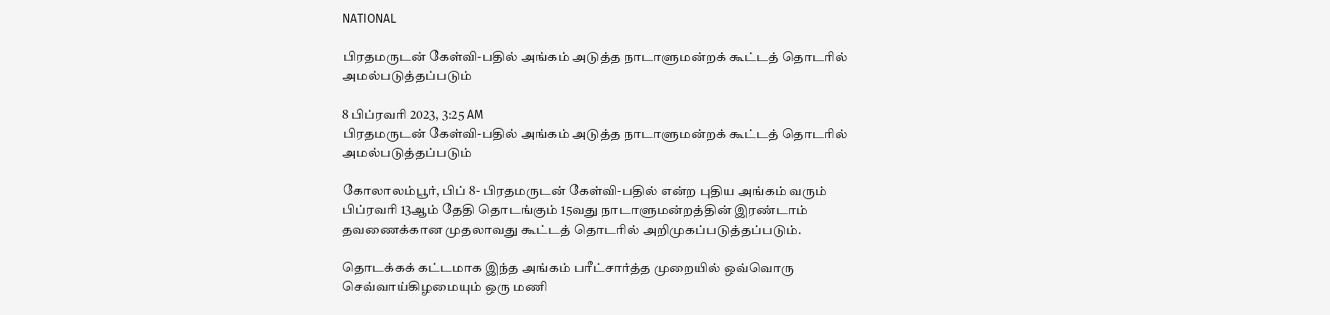NATIONAL

பிரதமருடன் கேள்வி-பதில் அங்கம் அடுத்த நாடாளுமன்றக் கூட்டத் தொடரில் அமல்படுத்தப்படும்

8 பிப்ரவரி 2023, 3:25 AM
பிரதமருடன் கேள்வி-பதில் அங்கம் அடுத்த நாடாளுமன்றக் கூட்டத் தொடரில் அமல்படுத்தப்படும்

கோலாலம்பூர், பிப் 8- பிரதமருடன் கேள்வி-பதில் என்ற புதிய அங்கம் வரும் பிப்ரவரி 13ஆம் தேதி தொடங்கும் 15வது நாடாளுமன்றத்தின் இரண்டாம் தவணைக்கான முதலாவது கூட்டத் தொடரில் அறிமுகப்படுத்தப்படும்.

தொடக்கக் கட்டமாக இந்த அங்கம் பரீட்சார்த்த முறையில் ஒவ்வொரு செவ்வாய்கிழமையும் ஒரு மணி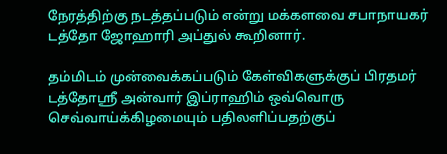நேரத்திற்கு நடத்தப்படும் என்று மக்களவை சபாநாயகர் டத்தோ ஜோஹாரி அப்துல் கூறினார்.

தம்மிடம் முன்வைக்கப்படும் கேள்விகளுக்குப் பிரதமர் டத்தோஸ்ரீ அன்வார் இப்ராஹிம் ஒவ்வொரு செவ்வாய்க்கிழமையும் பதிலளிப்பதற்குப்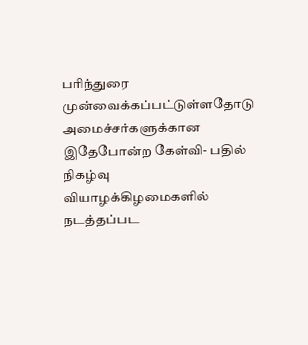பரிந்துரை முன்வைக்கப்பட்டுள்ளதோடு அமைச்சர்களுக்கான இதேபோன்ற கேள்வி- பதில் நிகழ்வு வியாழக்கிழமைகளில் நடத்தப்பட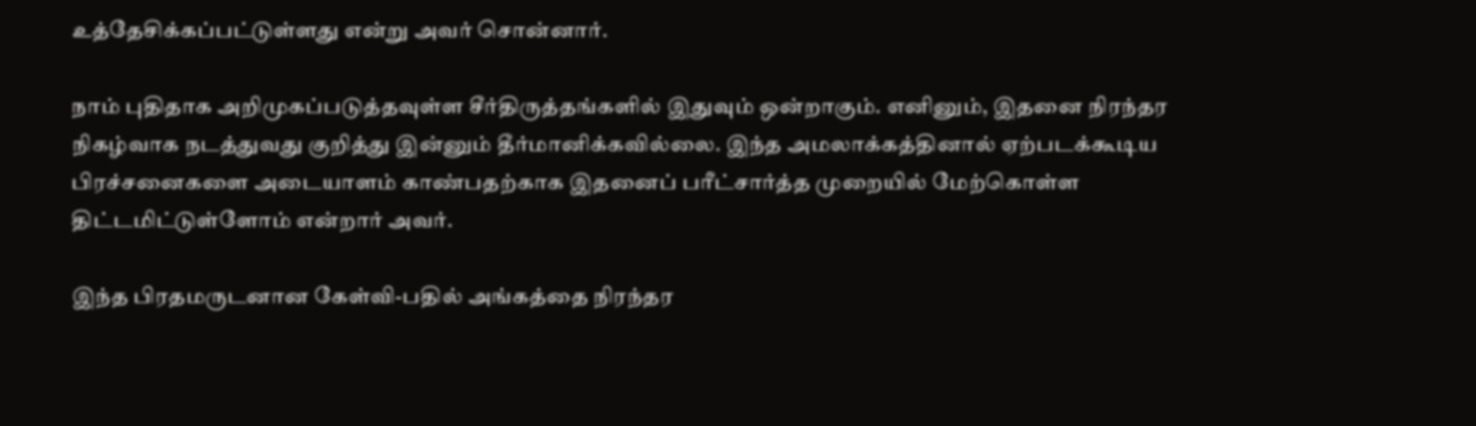உத்தேசிக்கப்பட்டுள்ளது என்று அவர் சொன்னார்.

நாம் புதிதாக அறிமுகப்படுத்தவுள்ள சீர்திருத்தங்களில் இதுவும் ஒன்றாகும். எனினும், இதனை நிரந்தர நிகழ்வாக நடத்துவது குறித்து இன்னும் தீர்மானிக்கவில்லை. இந்த அமலாக்கத்தினால் ஏற்படக்கூடிய பிரச்சனைகளை அடையாளம் காண்பதற்காக இதனைப் பரீட்சார்த்த முறையில் மேற்கொள்ள திட்டமிட்டுள்ளோம் என்றார் அவர்.

இந்த பிரதமருடனான கேள்வி-பதில் அங்கத்தை நிரந்தர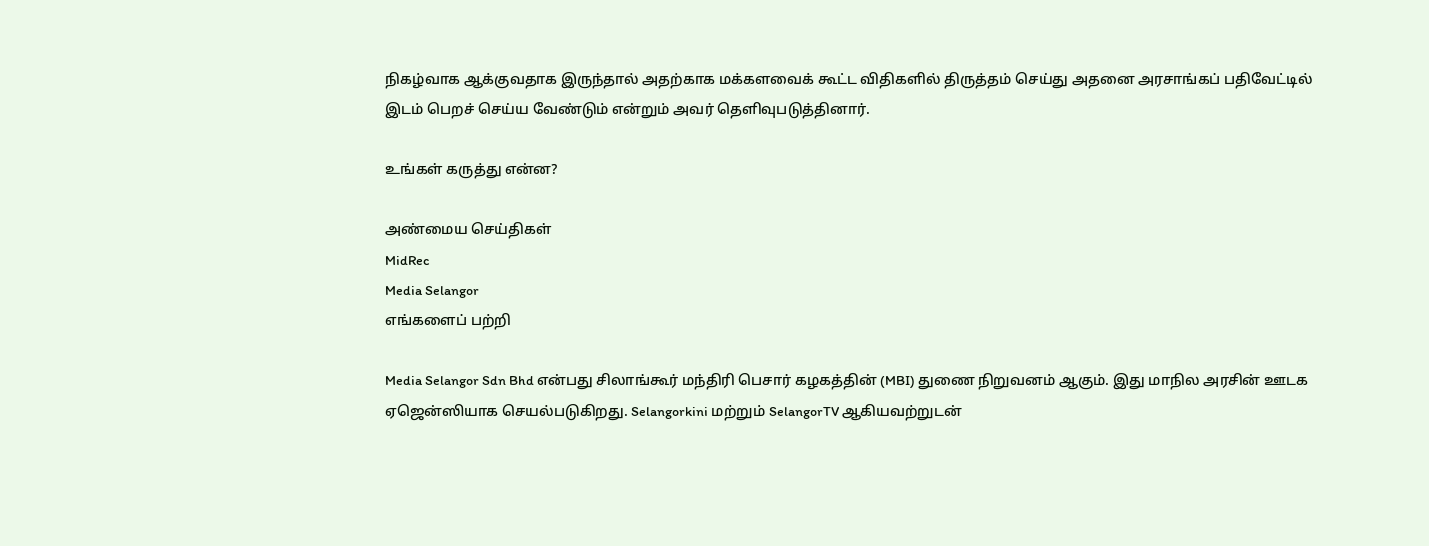நிகழ்வாக ஆக்குவதாக இருந்தால் அதற்காக மக்களவைக் கூட்ட விதிகளில் திருத்தம் செய்து அதனை அரசாங்கப் பதிவேட்டில் இடம் பெறச் செய்ய வேண்டும் என்றும் அவர் தெளிவுபடுத்தினார்.

உங்கள் கருத்து என்ன?

அண்மைய செய்திகள்
MidRec
Media Selangor
எங்களைப் பற்றி

Media Selangor Sdn Bhd என்பது சிலாங்கூர் மந்திரி பெசார் கழகத்தின் (MBI) துணை நிறுவனம் ஆகும். இது மாநில அரசின் ஊடக ஏஜென்ஸியாக செயல்படுகிறது. Selangorkini மற்றும் SelangorTV ஆகியவற்றுடன்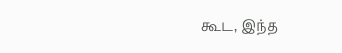கூட, இந்த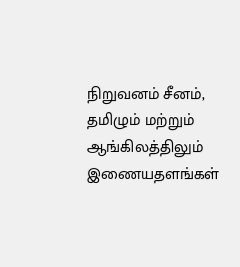நிறுவனம் சீனம், தமிழும் மற்றும் ஆங்கிலத்திலும் இணையதளங்கள்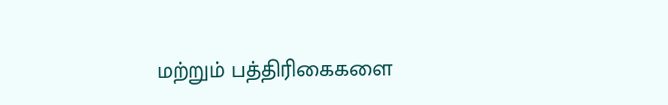மற்றும் பத்திரிகைகளை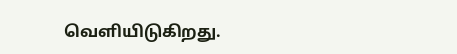வெளியிடுகிறது.